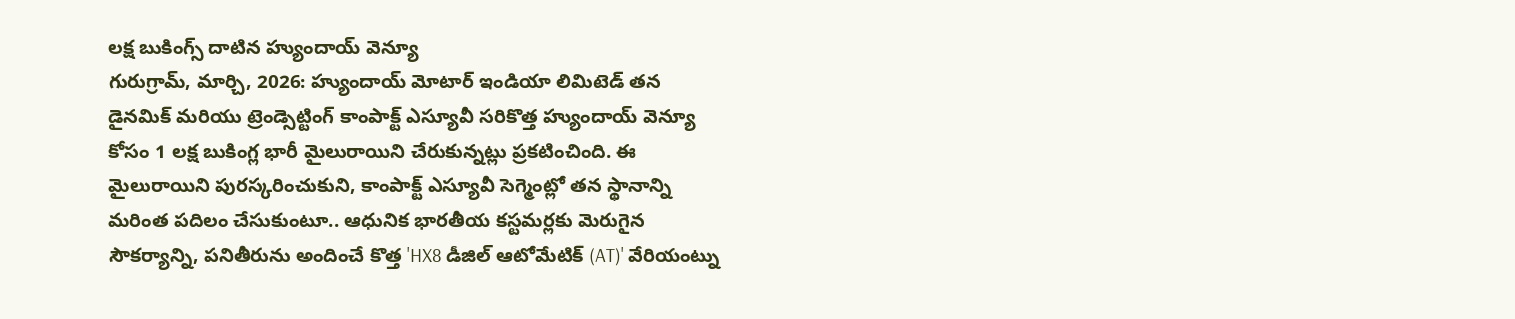లక్ష బుకింగ్స్ దాటిన హ్యుందాయ్ వెన్యూ
గురుగ్రామ్, మార్చి, 2026: హ్యుందాయ్ మోటార్ ఇండియా లిమిటెడ్ తన డైనమిక్ మరియు ట్రెండ్సెట్టింగ్ కాంపాక్ట్ ఎస్యూవీ సరికొత్త హ్యుందాయ్ వెన్యూ కోసం 1 లక్ష బుకింగ్ల భారీ మైలురాయిని చేరుకున్నట్లు ప్రకటించింది. ఈ మైలురాయిని పురస్కరించుకుని, కాంపాక్ట్ ఎస్యూవీ సెగ్మెంట్లో తన స్థానాన్ని మరింత పదిలం చేసుకుంటూ.. ఆధునిక భారతీయ కస్టమర్లకు మెరుగైన సౌకర్యాన్ని, పనితీరును అందించే కొత్త 'HX8 డీజిల్ ఆటోమేటిక్ (AT)' వేరియంట్ను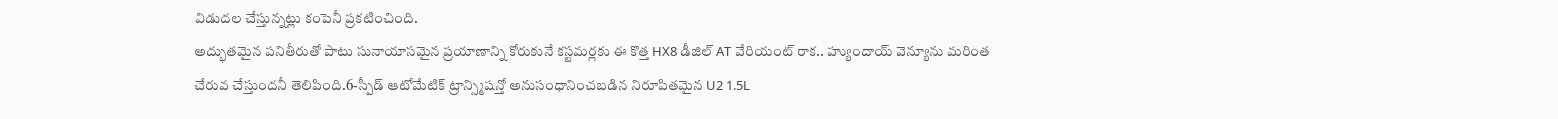విడుదల చేస్తున్నట్లు కంపెనీ ప్రకటించింది.
అద్భుతమైన పనితీరుతో పాటు సునాయాసమైన ప్రయాణాన్ని కోరుకునే కస్టమర్లకు ఈ కొత్త HX8 డీజిల్ AT వేరియంట్ రాక.. హ్యుందాయ్ వెన్యూను మరింత చేరువ చేస్తుందనీ తెలిపింది.6-స్పీడ్ ఆటోమేటిక్ ట్రాన్స్మిషన్తో అనుసంధానించబడిన నిరూపితమైన U2 1.5L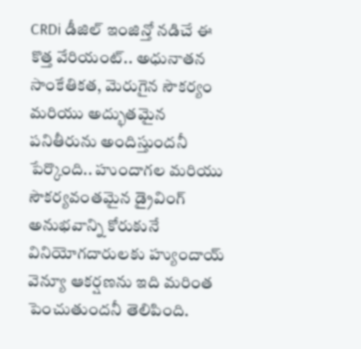CRDi డీజిల్ ఇంజిన్తో నడిచే ఈ కొత్త వేరియంట్.. అధునాతన సాంకేతికత, మెరుగైన సౌకర్యం మరియు అద్భుతమైన పనితీరును అందిస్తుందనీ పేర్కొంది.. హుందాగల మరియు సౌకర్యవంతమైన డ్రైవింగ్ అనుభవాన్ని కోరుకునే వినియోగదారులకు హ్యుందాయ్ వెన్యూ ఆకర్షణను ఇది మరింత పెంచుతుందనీ తెలిపింది.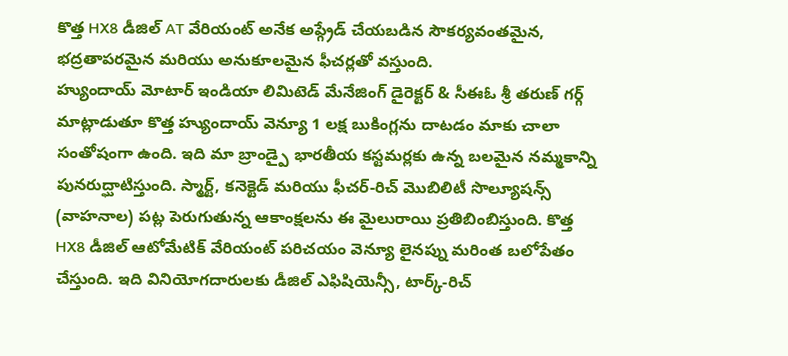కొత్త HX8 డీజిల్ AT వేరియంట్ అనేక అప్గ్రేడ్ చేయబడిన సౌకర్యవంతమైన, భద్రతాపరమైన మరియు అనుకూలమైన ఫీచర్లతో వస్తుంది.
హ్యుందాయ్ మోటార్ ఇండియా లిమిటెడ్ మేనేజింగ్ డైరెక్టర్ & సీఈఓ శ్రీ తరుణ్ గర్గ్ మాట్లాడుతూ కొత్త హ్యుందాయ్ వెన్యూ 1 లక్ష బుకింగ్లను దాటడం మాకు చాలా సంతోషంగా ఉంది. ఇది మా బ్రాండ్పై భారతీయ కస్టమర్లకు ఉన్న బలమైన నమ్మకాన్ని పునరుద్ఘాటిస్తుంది. స్మార్ట్, కనెక్టెడ్ మరియు ఫీచర్-రిచ్ మొబిలిటీ సొల్యూషన్స్ (వాహనాల) పట్ల పెరుగుతున్న ఆకాంక్షలను ఈ మైలురాయి ప్రతిబింబిస్తుంది. కొత్త HX8 డీజిల్ ఆటోమేటిక్ వేరియంట్ పరిచయం వెన్యూ లైనప్ను మరింత బలోపేతం చేస్తుంది. ఇది వినియోగదారులకు డీజిల్ ఎఫిషియెన్సీ, టార్క్-రిచ్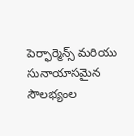పెర్ఫార్మెన్స్ మరియు సునాయాసమైన సౌలభ్యంల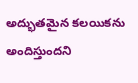అద్భుతమైన కలయికను అందిస్తుందని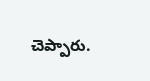చెప్పారు.